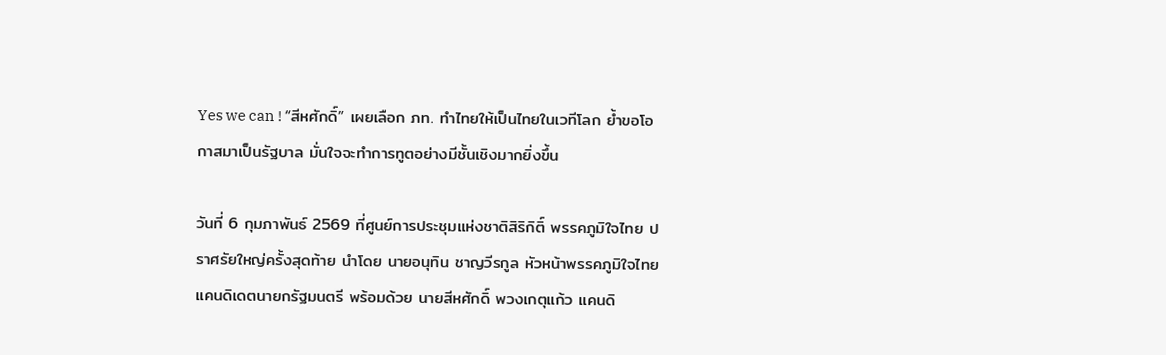Yes we can ! “สีหศักดิ์” เผยเลือก ภท. ทำไทยให้เป็นไทยในเวทีโลก ย้ำขอโอกาสมาเป็นรัฐบาล มั่นใจจะทำการทูตอย่างมีชั้นเชิงมากยิ่งขึ้น

วันที่ 6 กุมภาพันธ์ 2569 ที่ศูนย์การประชุมแห่งชาติสิริกิติ์ พรรคภูมิใจไทย ปราศรัยใหญ่ครั้งสุดท้าย นำโดย นายอนุทิน ชาญวีรกูล หัวหน้าพรรคภูมิใจไทย แคนดิเดตนายกรัฐมนตรี พร้อมด้วย นายสีหศักดิ์ พวงเกตุแก้ว แคนดิ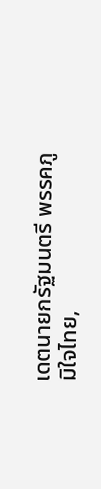เดตนายกรัฐมนตรี พรรคภูมิใจไทย,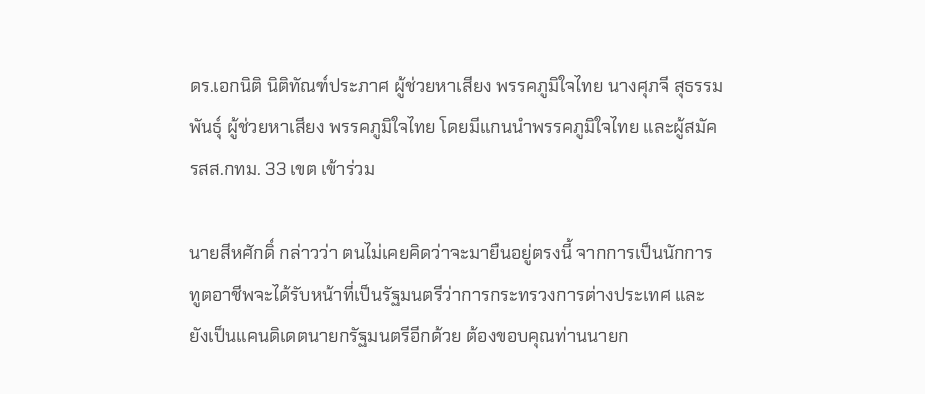ดร.เอกนิติ นิติทัณฑ์ประภาศ ผู้ช่วยหาเสียง พรรคภูมิใจไทย นางศุภจี สุธรรมพันธุ์ ผู้ช่วยหาเสียง พรรคภูมิใจไทย โดยมีแกนนำพรรคภูมิใจไทย และผู้สมัครสส.กทม. 33 เขต เข้าร่วม

นายสีหศักดิ์ กล่าวว่า ตนไม่เคยคิดว่าจะมายืนอยู่ตรงนี้ จากการเป็นนักการทูตอาชีพจะได้รับหน้าที่เป็นรัฐมนตรีว่าการกระทรวงการต่างประเทศ และยังเป็นแคนดิเดตนายกรัฐมนตรีอีกด้วย ต้องขอบคุณท่านนายก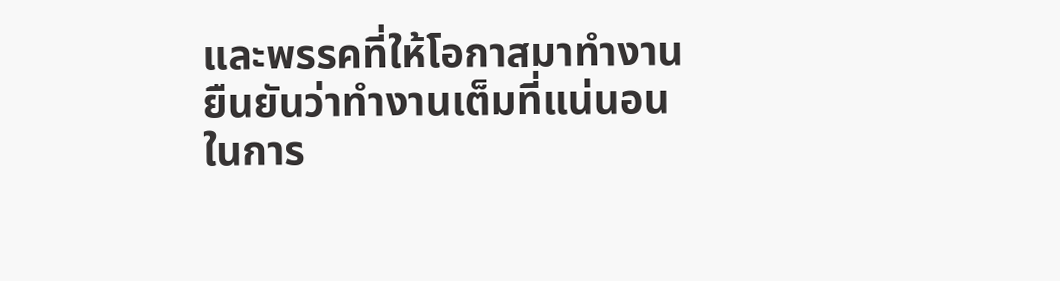และพรรคที่ให้โอกาสมาทำงาน ยืนยันว่าทำงานเต็มที่แน่นอน ในการ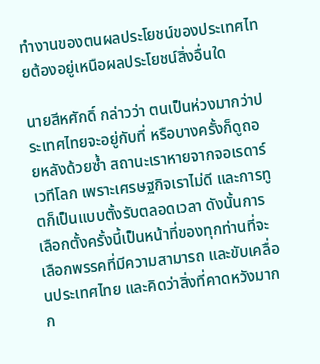ทำงานของตนผลประโยชน์ของประเทศไทยต้องอยู่เหนือผลประโยชน์สิ่งอื่นใด

นายสีหศักดิ์ กล่าวว่า ตนเป็นห่วงมากว่าประเทศไทยจะอยู่กับที่ หรือบางครั้งก็ดูถอยหลังด้วยซ้ำ สถานะเราหายจากจอเรดาร์เวทีโลก เพราะเศรษฐกิจเราไม่ดี และการทูตก็เป็นแบบตั้งรับตลอดเวลา ดังนั้นการเลือกตั้งครั้งนี้เป็นหน้าที่ของทุกท่านที่จะเลือกพรรคที่มีความสามารถ และขับเคลื่อนประเทศไทย และคิดว่าสิ่งที่คาดหวังมากก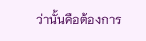ว่านั้นคือต้องการ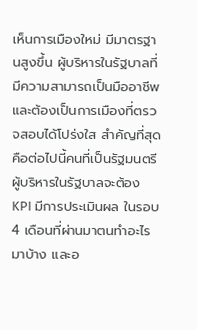เห็นการเมืองใหม่ มีมาตรฐานสูงขึ้น ผู้บริหารในรัฐบาลที่มีความสามารถเป็นมืออาชีพ และต้องเป็นการเมืองที่ตรวจสอบได้โปร่งใส สำคัญที่สุดคือต่อไปนี้คนที่เป็นรัฐมนตรีผู้บริหารในรัฐบาลจะต้อง KPI มีการประเมินผล ในรอบ 4 เดือนที่ผ่านมาตนทำอะไรมาบ้าง และอ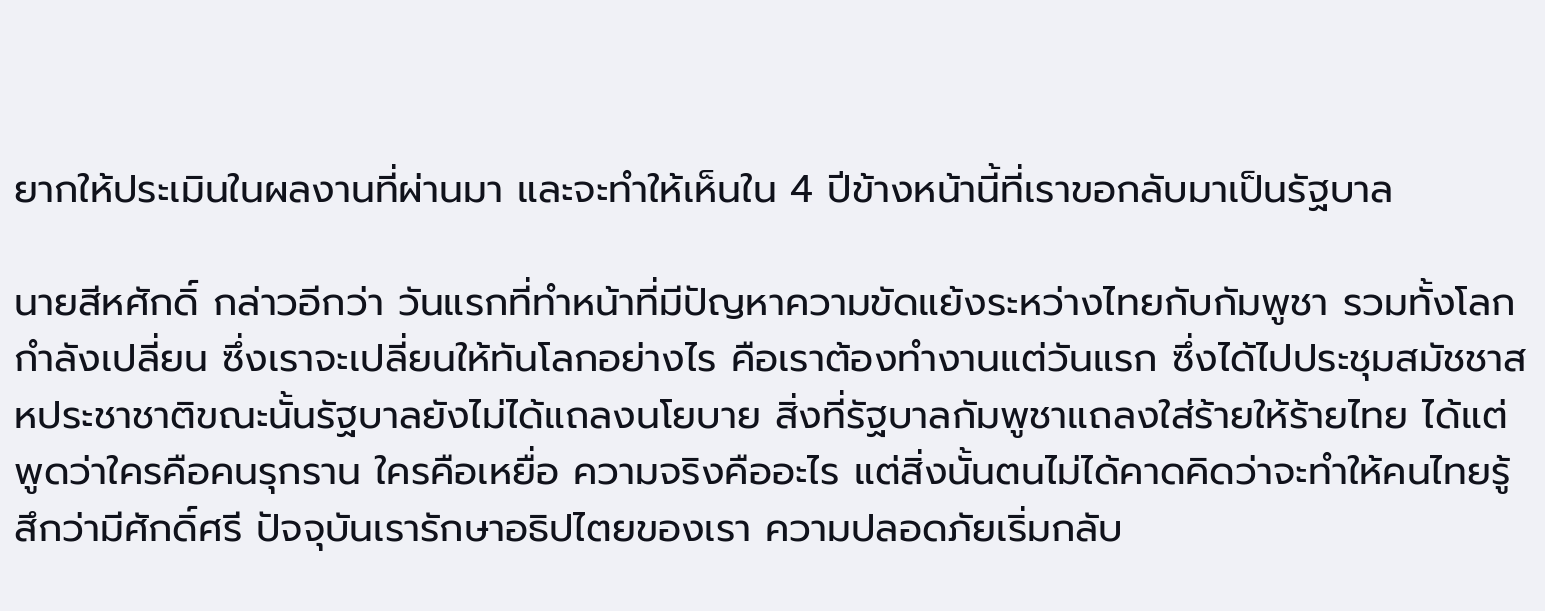ยากให้ประเมินในผลงานที่ผ่านมา และจะทำให้เห็นใน 4 ปีข้างหน้านี้ที่เราขอกลับมาเป็นรัฐบาล

นายสีหศักดิ์ กล่าวอีกว่า วันแรกที่ทำหน้าที่มีปัญหาความขัดแย้งระหว่างไทยกับกัมพูชา รวมทั้งโลกกำลังเปลี่ยน ซึ่งเราจะเปลี่ยนให้ทันโลกอย่างไร คือเราต้องทำงานแต่วันแรก ซึ่งได้ไปประชุมสมัชชาสหประชาชาติขณะนั้นรัฐบาลยังไม่ได้แถลงนโยบาย สิ่งที่รัฐบาลกัมพูชาแถลงใส่ร้ายให้ร้ายไทย ได้แต่พูดว่าใครคือคนรุกราน ใครคือเหยื่อ ความจริงคืออะไร แต่สิ่งนั้นตนไม่ได้คาดคิดว่าจะทำให้คนไทยรู้สึกว่ามีศักดิ์ศรี ปัจจุบันเรารักษาอธิปไตยของเรา ความปลอดภัยเริ่มกลับ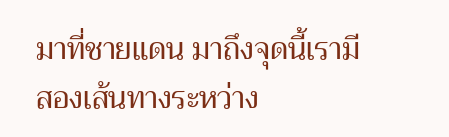มาที่ชายแดน มาถึงจุดนี้เรามีสองเส้นทางระหว่าง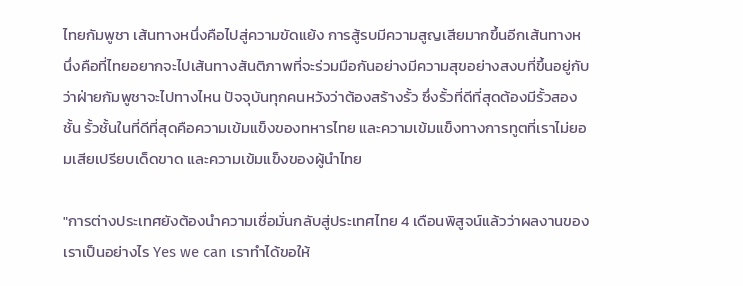ไทยกัมพูชา เส้นทางหนึ่งคือไปสู่ความขัดแย้ง การสู้รบมีความสูญเสียมากขึ้นอีกเส้นทางหนึ่งคือที่ไทยอยากจะไปเส้นทางสันติภาพที่จะร่วมมือกันอย่างมีความสุขอย่างสงบที่ขึ้นอยู่กับว่าฝ่ายกัมพูชาจะไปทางไหน ปัจจุบันทุกคนหวังว่าต้องสร้างรั้ว ซึ่งรั้วที่ดีที่สุดต้องมีรั้วสองชั้น รั้วชั้นในที่ดีที่สุดคือความเข้มแข็งของทหารไทย และความเข้มแข็งทางการทูตที่เราไม่ยอมเสียเปรียบเด็ดขาด และความเข้มแข็งของผู้นำไทย

"การต่างประเทศยังต้องนำความเชื่อมั่นกลับสู่ประเทศไทย 4 เดือนพิสูจน์แล้วว่าผลงานของเราเป็นอย่างไร Yes we can เราทำได้ขอให้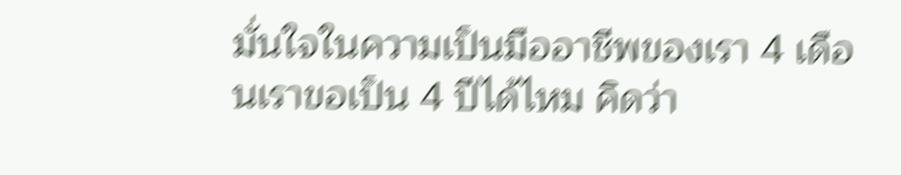มั่นใจในความเป็นมืออาชีพของเรา 4 เดือนเราขอเป็น 4 ปีได้ไหม คิดว่า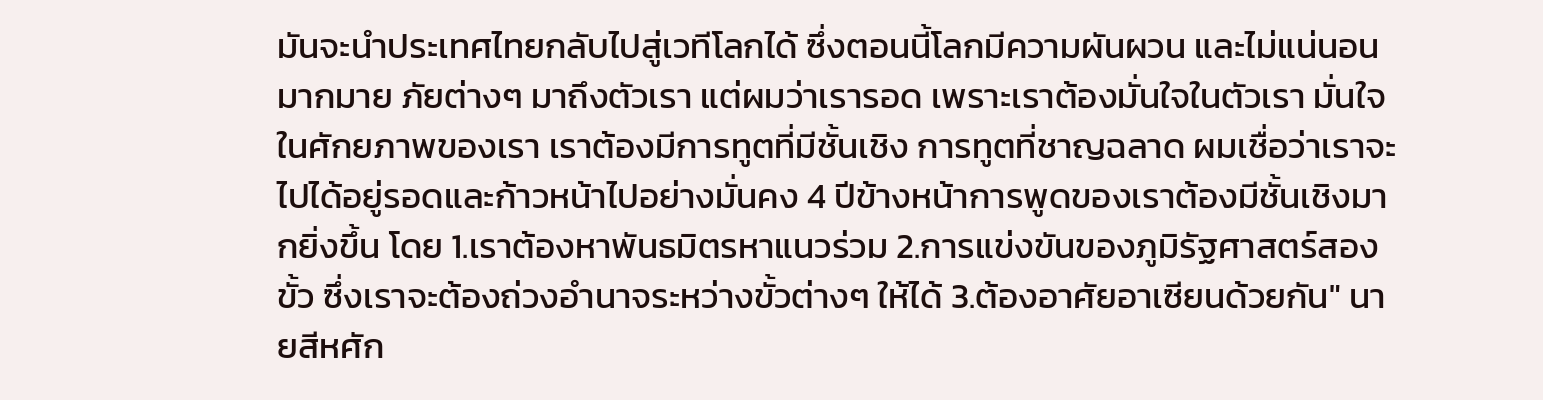มันจะนำประเทศไทยกลับไปสู่เวทีโลกได้ ซึ่งตอนนี้โลกมีความผันผวน และไม่แน่นอนมากมาย ภัยต่างๆ มาถึงตัวเรา แต่ผมว่าเรารอด เพราะเราต้องมั่นใจในตัวเรา มั่นใจในศักยภาพของเรา เราต้องมีการทูตที่มีชั้นเชิง การทูตที่ชาญฉลาด ผมเชื่อว่าเราจะไปได้อยู่รอดและก้าวหน้าไปอย่างมั่นคง 4 ปีข้างหน้าการพูดของเราต้องมีชั้นเชิงมากยิ่งขึ้น โดย 1.เราต้องหาพันธมิตรหาแนวร่วม 2.การแข่งขันของภูมิรัฐศาสตร์สองขั้ว ซึ่งเราจะต้องถ่วงอำนาจระหว่างขั้วต่างๆ ให้ได้ 3.ต้องอาศัยอาเซียนด้วยกัน" นายสีหศัก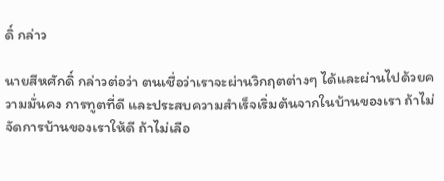ดิ์ กล่าว

นายสีหศักดิ์ กล่าวต่อว่า ตนเชื่อว่าเราจะผ่านวิกฤตต่างๆ ได้และผ่านไปด้วยความมั่นคง การทูตที่ดี และประสบความสำเร็จเริ่มต้นจากในบ้านของเรา ถ้าไม่จัดการบ้านของเราให้ดี ถ้าไม่เลือ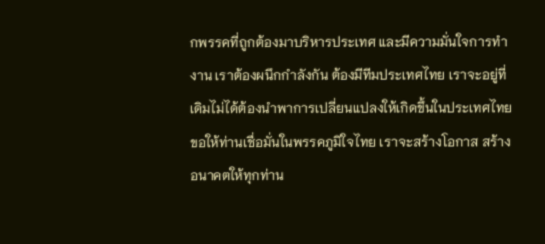กพรรคที่ถูกต้องมาบริหารประเทศ และมีความมั่นใจการทำงาน เราต้องผนึกกำลังกัน ต้องมีทีมประเทศไทย เราจะอยู่ที่เดิมไม่ได้ต้องนำพาการเปลี่ยนแปลงให้เกิดขึ้นในประเทศไทย ขอให้ท่านเชื่อมั่นในพรรคภูมิใจไทย เราจะสร้างโอกาส สร้างอนาคตให้ทุกท่าน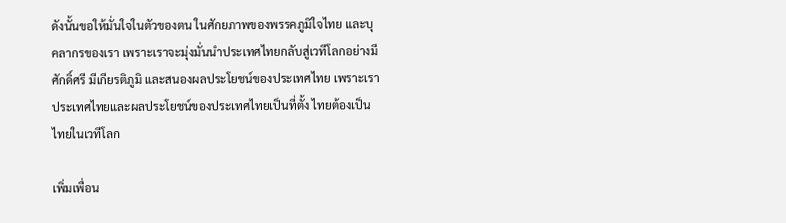ดังนั้นขอให้มั่นใจในตัวของตน ในศักยภาพของพรรคภูมิใจไทย และบุคลากรของเรา เพราะเราจะมุ่งมั่นนำประเทศไทยกลับสู่เวทีโลกอย่างมีศักดิ์ศรี มีเกียรติภูมิ และสนองผลประโยชน์ของประเทศไทย เพราะเราประเทศไทยและผลประโยชน์ของประเทศไทยเป็นที่ตั้ง ไทยต้องเป็นไทยในเวทีโลก

เพิ่มเพื่อน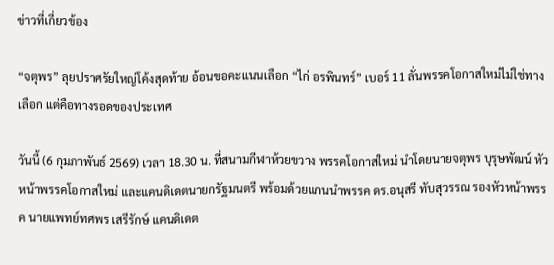ข่าวที่เกี่ยวข้อง

“จตุพร” ลุยปราศรัยใหญ่โค้งสุดท้าย อ้อนขอคะแนนเลือก “ไก่ อรพินทร์” เบอร์ 11 ลั่นพรรคโอกาสใหม่ไม่ใช่ทางเลือก แต่คือทางรอดของประเทศ

วันนี้ (6 กุมภาพันธ์ 2569) เวลา 18.30 น. ที่สนามกีฬาห้วยขวาง พรรคโอกาสใหม่ นำโดยนายจตุพร บุรุษพัฒน์ หัวหน้าพรรคโอกาสใหม่ และแคนดิเดตนายกรัฐมนตรี พร้อมด้วยแกนนำพรรค ดร.อนุสรี ทับสุวรรณ รองหัวหน้าพรรค นายแพทย์ทศพร เสรีรักษ์ แคนดิเดต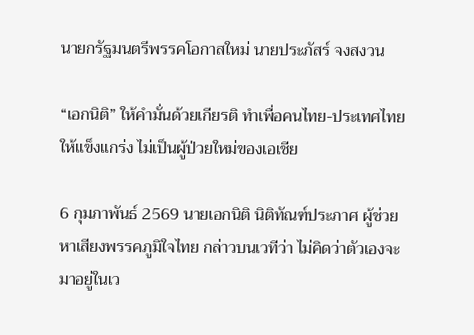นายกรัฐมนตรีพรรคโอกาสใหม่ นายประภัสร์ จงสงวน

“เอกนิติ” ให้คำมั่นด้วยเกียรติ ทำเพื่อคนไทย-ประเทศไทยให้แข็งแกร่ง ไม่เป็นผู้ป่วยใหม่ของเอเชีย

6 กุมภาพันธ์ 2569 นายเอกนิติ นิติทัณฑ์ประภาศ ผู้ช่วยหาเสียงพรรคภูมิใจไทย กล่าวบนเวทีว่า ไม่คิดว่าตัวเองจะมาอยู่ในเว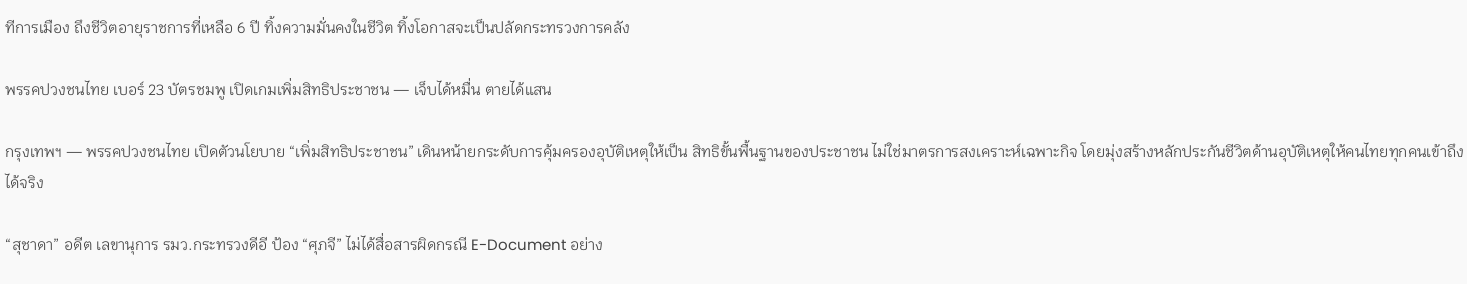ทีการเมือง ถึงชีวิตอายุราชการที่เหลือ 6 ปี ทิ้งความมั่นคงในชีวิต ทิ้งโอกาสจะเป็นปลัดกระทรวงการคลัง

พรรคปวงชนไทย เบอร์ 23 บัตรชมพู เปิดเกมเพิ่มสิทธิประชาชน — เจ็บได้หมื่น ตายได้แสน

กรุงเทพฯ — พรรคปวงชนไทย เปิดตัวนโยบาย “เพิ่มสิทธิประชาชน” เดินหน้ายกระดับการคุ้มครองอุบัติเหตุให้เป็น สิทธิขั้นพื้นฐานของประชาชน ไม่ใช่มาตรการสงเคราะห์เฉพาะกิจ โดยมุ่งสร้างหลักประกันชีวิตด้านอุบัติเหตุให้คนไทยทุกคนเข้าถึงได้จริง

“สุชาดา” อดีต เลขานุการ รมว.กระทรวงดีอี ป้อง “ศุภจี” ไม่ได้สื่อสารผิดกรณี E-Document อย่าง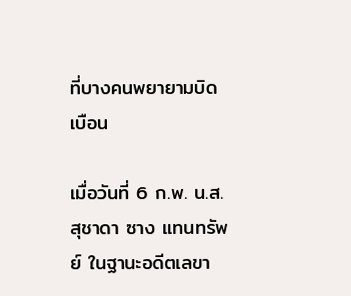ที่บางคนพยายามบิดเบือน

เมื่อวันที่ 6 ก.พ. น.ส.สุชาดา ซาง แทนทรัพย์ ในฐานะอดีตเลขา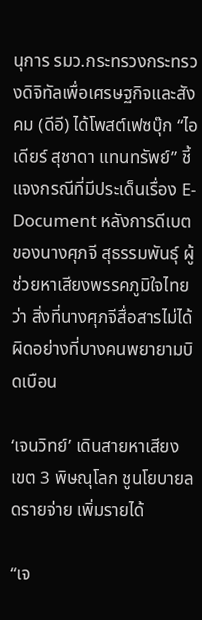นุการ รมว.กระทรวงกระทรวงดิจิทัลเพื่อเศรษฐกิจและสังคม (ดีอี) ได้โพสต์เฟซบุ๊ก “ไอเดียร์ สุชาดา แทนทรัพย์” ชี้แจงกรณีที่มีประเด็นเรื่อง E-Document หลังการดีเบตของนางศุภจี สุธรรมพันธุ์ ผู้ช่วยหาเสียงพรรคภูมิใจไทย ว่า สิ่งที่นางศุภจีสื่อสารไม่ได้ผิดอย่างที่บางคนพยายามบิดเบือน

‘เจนวิทย์’ เดินสายหาเสียง เขต 3 พิษณุโลก ชูนโยบายลดรายจ่าย เพิ่มรายได้

“เจ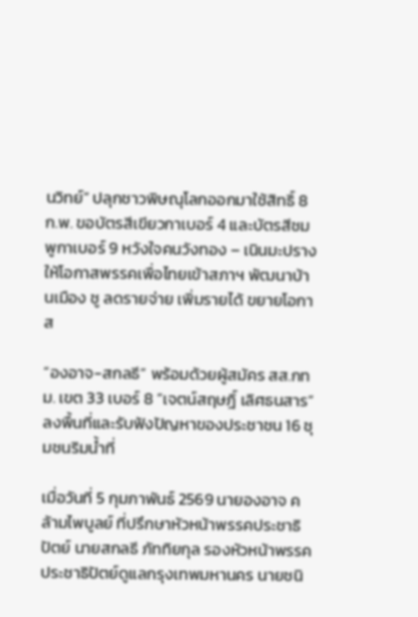นวิทย์” ปลุกชาวพิษณุโลกออกมาใช้สิทธิ์ 8 ก.พ. ขอบัตรสีเขียวกาเบอร์ 4 และบัตรสีชมพูกาเบอร์ 9 หวังใจคนวังทอง – เนินมะปราง ให้โอกาสพรรคเพื่อไทยเข้าสภาฯ พัฒนาบ้านเมือง ชู ลดรายจ่าย เพิ่มรายได้ ขยายโอกาส

“องอาจ-สกลธี” พร้อมด้วยผู้สมัคร สส.กทม. เขต 33 เบอร์ 8 ”เจตน์สฤษฎิ์ เลิศธนสาร“ ลงพื้นที่และรับฟังปัญหาของประชาชน 16 ชุมชนริมน้ำที่

เมื่อวันที่ 5 กุมภาพันธ์ 2569 นายองอาจ คล้ามไพบูลย์ ที่ปรึกษาหัวหน้าพรรคประชาธิปัตย์ นายสกลธี ภัททิยกุล รองหัวหน้าพรรคประชาธิปัตย์ดูแลกรุงเทพมหานคร นายชนิ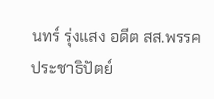นทร์ รุ่งแสง อดีต สส.พรรคประชาธิปัตย์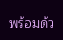พร้อมด้ว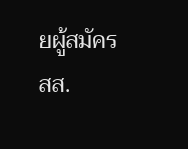ยผู้สมัคร สส.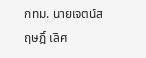กทม. นายเจตน์สฤษฎิ์ เลิศ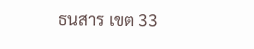ธนสาร เขต 33